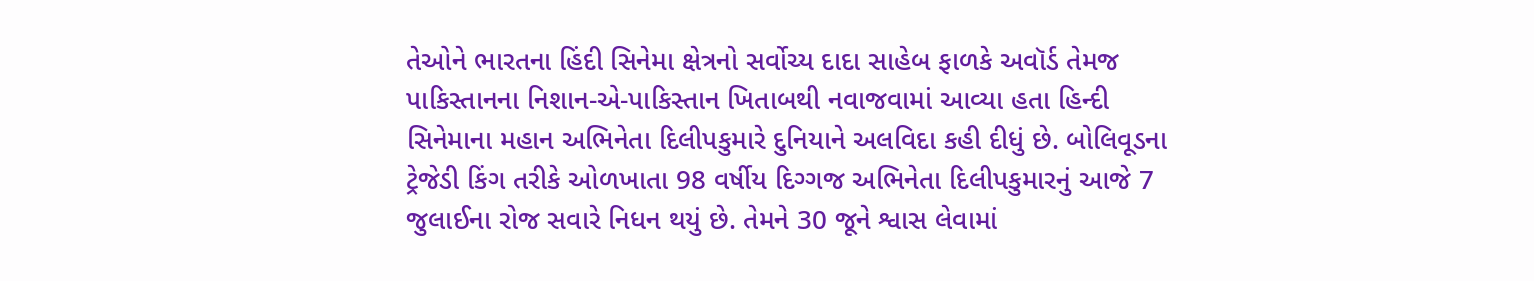તેઓને ભારતના હિંદી સિનેમા ક્ષેત્રનો સર્વોચ્ય દાદા સાહેબ ફાળકે અવૉર્ડ તેમજ પાકિસ્તાનના નિશાન-એ-પાકિસ્તાન ખિતાબથી નવાજવામાં આવ્યા હતા હિન્દી સિનેમાના મહાન અભિનેતા દિલીપકુમારે દુનિયાને અલવિદા કહી દીધું છે. બોલિવૂડના ટ્રેજેડી કિંગ તરીકે ઓળખાતા 98 વર્ષીય દિગ્ગજ અભિનેતા દિલીપકુમારનું આજે 7 જુલાઈના રોજ સવારે નિધન થયું છે. તેમને 30 જૂને શ્વાસ લેવામાં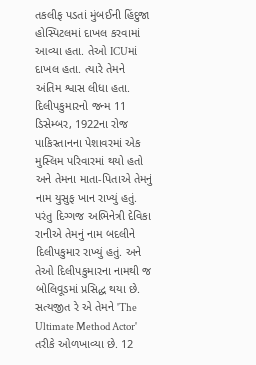તકલીફ પડતાં મુંબઈની હિંદુજા હોસ્પિટલમાં દાખલ કરવામાં આવ્યા હતા. તેઓ ICUમાં દાખલ હતા. ત્યારે તેમને અંતિમ શ્વાસ લીધા હતા. દિલીપકુમારનો જન્મ 11 ડિસેમ્બર, 1922ના રોજ પાકિસ્તાનના પેશાવરમાં એક મુસ્લિમ પરિવારમાં થયો હતો અને તેમના માતા-પિતાએ તેમનું નામ યુસુફ ખાન રાખ્યું હતું. પરંતુ દિગ્ગજ અભિનેત્રી દેવિકા રાનીએ તેમનું નામ બદલીને દિલીપકુમાર રાખ્યું હતું. અને તેઓ દિલીપકુમારના નામથી જ બોલિવૂડમાં પ્રસિદ્ધ થયા છે. સત્યજીત રે એ તેમને 'The Ultimate Method Actor' તરીકે ઓળખાવ્યા છે. 12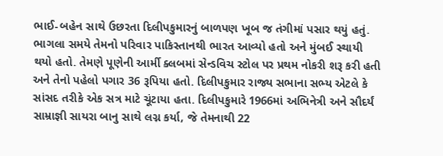ભાઈ-બહેન સાથે ઉછરતા દિલીપકુમારનું બાળપણ ખૂબ જ તંગીમાં પસાર થયું હતું. ભાગલા સમયે તેમનો પરિવાર પાકિસ્તાનથી ભારત આવ્યો હતો અને મુંબઈ સ્થાયી થયો હતો. તેમણે પૂણેની આર્મી ક્લબમાં સેન્ડવિચ સ્ટોલ પર પ્રથમ નોકરી શરૂ કરી હતી અને તેનો પહેલો પગાર 36 રૂપિયા હતો. દિલીપકુમાર રાજ્ય સભાના સભ્ય એટલે કે સાંસદ તરીકે એક સત્ર માટે ચૂંટાયા હતા. દિલીપકુમારે 1966માં અભિનેત્રી અને સૌદર્યં સામ્રાજ્ઞી સાયરા બાનુ સાથે લગ્ન કર્યા, જે તેમનાથી 22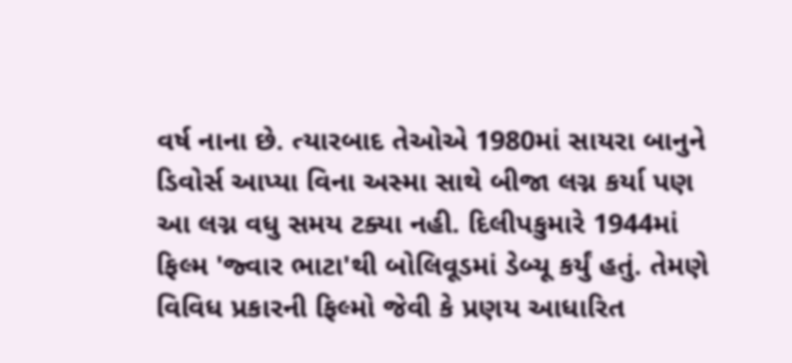વર્ષ નાના છે. ત્યારબાદ તેઓએ 1980માં સાયરા બાનુને ડિવોર્સ આપ્યા વિના અસ્મા સાથે બીજા લગ્ન કર્યા પણ આ લગ્ન વધુ સમય ટક્યા નહી. દિલીપકુમારે 1944માં ફિલ્મ 'જ્વાર ભાટા'થી બોલિવૂડમાં ડેબ્યૂ કર્યું હતું. તેમણે વિવિધ પ્રકારની ફિલ્મો જેવી કે પ્રણય આધારિત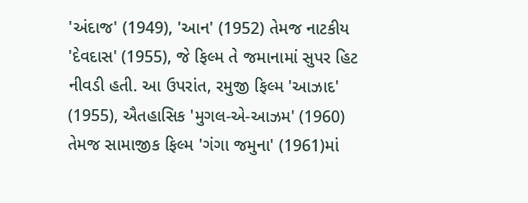'અંદાજ' (1949), 'આન' (1952) તેમજ નાટકીય 'દેવદાસ' (1955), જે ફિલ્મ તે જમાનામાં સુપર હિટ નીવડી હતી. આ ઉપરાંત, રમુજી ફિલ્મ 'આઝાદ' (1955), ઐતહાસિક 'મુગલ-એ-આઝમ' (1960) તેમજ સામાજીક ફિલ્મ 'ગંગા જમુના' (1961)માં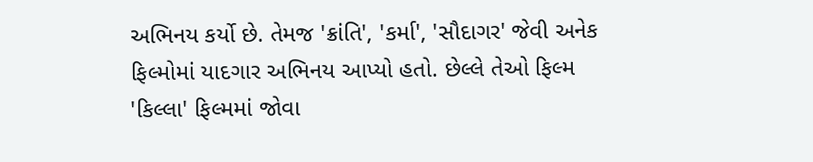અભિનય કર્યો છે. તેમજ 'ક્રાંતિ', 'કર્મા', 'સૌદાગર' જેવી અનેક ફિલ્મોમાં યાદગાર અભિનય આપ્યો હતો. છેલ્લે તેઓ ફિલ્મ 'કિલ્લા' ફિલ્મમાં જોવા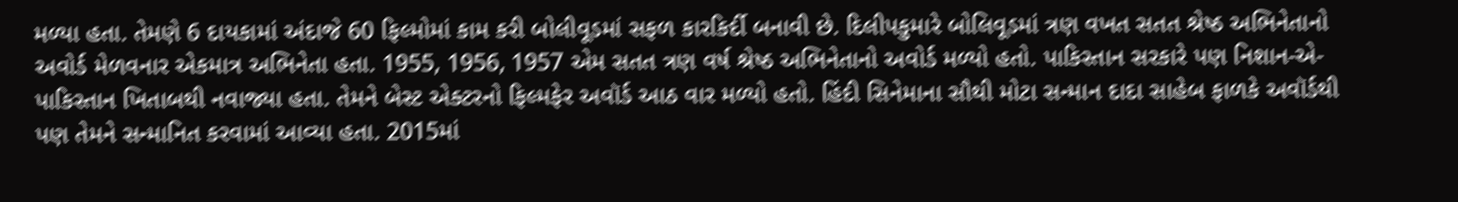મળ્યા હતા. તેમણે 6 દાયકામાં અંદાજે 60 ફિલ્મોમાં કામ કરી બોલીવૂડમાં સફળ કારકિર્દી બનાવી છે. દિલીપકુમારે બોલિવૂડમાં ત્રણ વખત સતત શ્રેષ્ઠ અભિનેતાનો અવોર્ડ મેળવનાર એકમાત્ર અભિનેતા હતા. 1955, 1956, 1957 એમ સતત ત્રણ વર્ષ શ્રેષ્ઠ અભિનેતાનો અવોર્ડ મળ્યો હતો. પાકિસ્તાન સરકારે પણ નિશાન-એ-પાકિસ્તાન ખિતાબથી નવાજ્યા હતા. તેમને બેસ્ટ એક્ટરનો ફિલ્મફેર અવૉર્ડ આઠ વાર મળ્યો હતો. હિંદી સિનેમાના સૌથી મોટા સન્માન દાદા સાહેબ ફાળકે અવૉર્ડથી પણ તેમને સન્માનિત કરવામાં આવ્યા હતા. 2015માં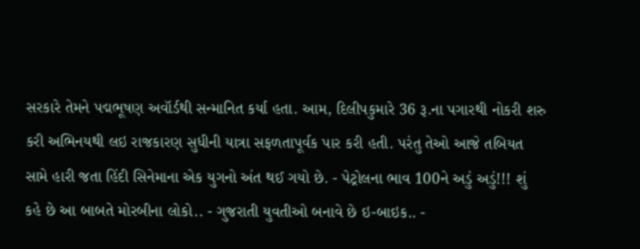સરકારે તેમને પદ્મભૂષણ અવૉર્ડથી સન્માનિત કર્યા હતા. આમ, દિલીપકુમારે 36 રૂ.ના પગારથી નોકરી શરુ કરી અભિનયથી લઇ રાજકારણ સુધીની યાત્રા સફળતાપૂર્વક પાર કરી હતી. પરંતુ તેઓ આજે તબિયત સામે હારી જતા હિંદી સિનેમાના એક યુગનો અંત થઈ ગયો છે. - પેટ્રોલના ભાવ 100ને અડું અડું!!! શું કહે છે આ બાબતે મોરબીના લોકો.. - ગુજરાતી યુવતીઓ બનાવે છે ઇ-બાઇક.. -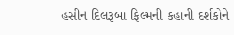હસીન દિલરૂબા ફિલ્મની કહાની દર્શકોને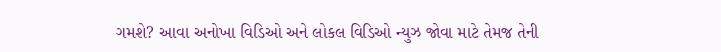ગમશે? આવા અનોખા વિડિઓ અને લોકલ વિડિઓ ન્યુઝ જોવા માટે તેમજ તેની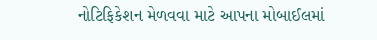નોટિફિકેશન મેળવવા માટે આપના મોબાઈલમાં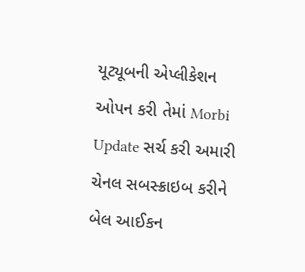યૂટ્યૂબની એપ્લીકેશન ઓપન કરી તેમાં Morbi Update સર્ચ કરી અમારી ચેનલ સબસ્ક્રાઇબ કરીને બેલ આઈકન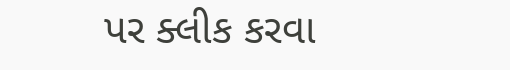પર ક્લીક કરવા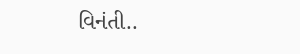વિનંતી..